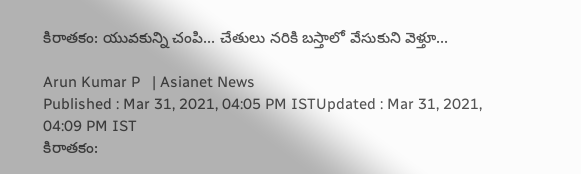కిరాతకం: యువకున్ని చంపి... చేతులు నరికి బస్తాలో వేసుకుని వెళ్తూ...

Arun Kumar P   | Asianet News
Published : Mar 31, 2021, 04:05 PM ISTUpdated : Mar 31, 2021, 04:09 PM IST
కిరాతకం: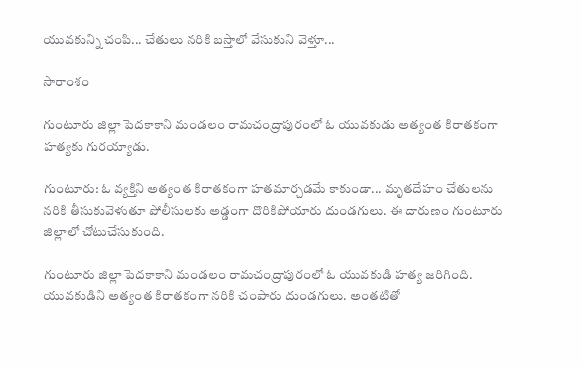యువకున్ని చంపి... చేతులు నరికి బస్తాలో వేసుకుని వెళ్తూ...

సారాంశం

గుంటూరు జిల్లా పెదకాకాని మండలం రామచంద్రాపురంలో ఓ యువకుడు అత్యంత కిరాతకంగా హత్యకు గురయ్యాడు.

గుంటూరు: ఓ వ్యక్తిని అత్యంత కిరాతకంగా హతమార్చడమే కాకుండా... మృతదేహం చేతులను నరికి తీసుకువెళుతూ పోలీసులకు అడ్డంగా దొరికిపోయారు దుండగులు. ఈ దారుణం గుంటూరు జిల్లాలో చోటుచేసుకుంది.

గుంటూరు జిల్లా పెదకాకాని మండలం రామచంద్రాపురంలో ఓ యువకుడి హత్య జరిగింది. యువకుడిని అత్యంత కిరాతకంగా నరికి చంపారు దుండగులు. అంతటితో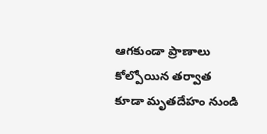ఆగకుండా ప్రాణాలు కోల్పోయిన తర్వాత కూడా మృతదేహం నుండి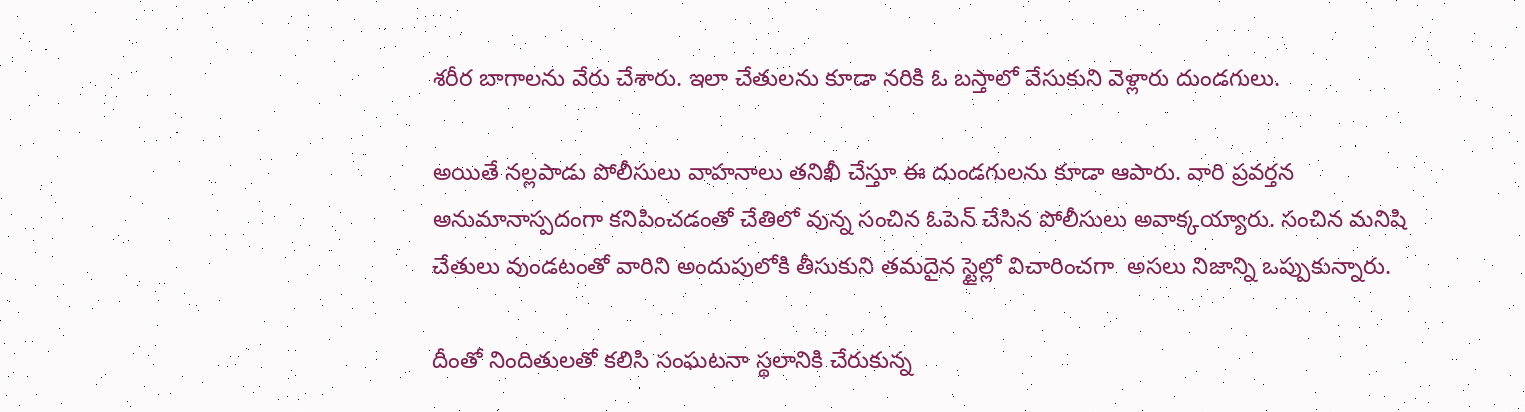శరీర బాగాలను వేరు చేశారు. ఇలా చేతులను కూడా నరికి ఓ బస్తాలో వేసుకుని వెళ్లారు దుండగులు.

అయితే నల్లపాడు పోలీసులు వాహనాలు తనిఖీ చేస్తూ ఈ దుండగులను కూడా ఆపారు. వారి ప్రవర్తన అనుమానాస్పదంగా కనిపించడంతో చేతిలో వున్న సంచిన ఓపెన్ చేసిన పోలీసులు అవాక్కయ్యారు. సంచిన మనిషి చేతులు వుండటంతో వారిని అందుపులోకి తీసుకుని తమదైన స్టైల్లో విచారించగా  అసలు నిజాన్ని ఒప్పుకున్నారు.

దీంతో నిందితులతో కలిసి సంఘటనా స్థలానికి చేరుకున్న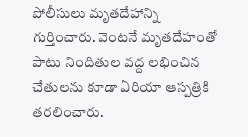పోలీసులు మృతదేహాన్ని గుర్తించారు. వెంటనే మృతదేహంతో పాటు నిందితుల వద్ద లభించిన చేతులను కూడా ఏరియా ఆస్పత్రికి తరలించారు.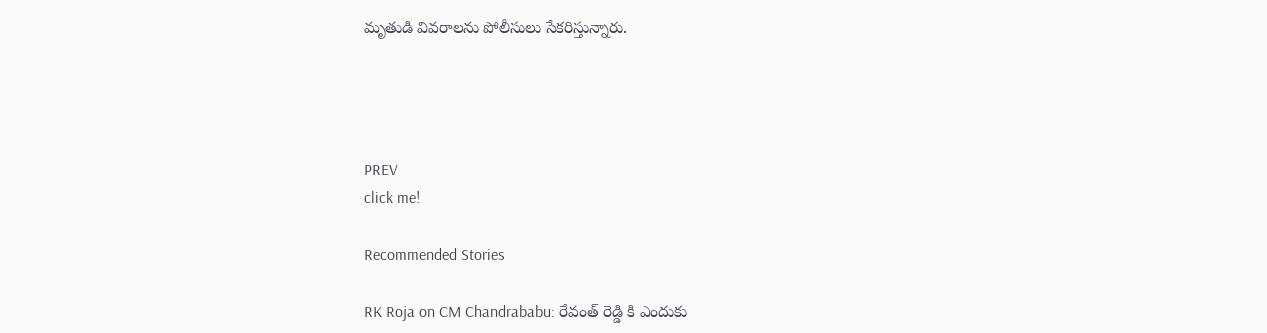మృతుడి వివరాలను పోలీసులు సేకరిస్తున్నారు.




PREV
click me!

Recommended Stories

RK Roja on CM Chandrababu: రేవంత్ రెడ్డి కి ఎందుకు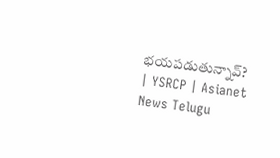భయపడుతున్నావ్? | YSRCP | Asianet News Telugu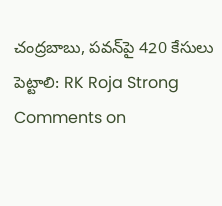చంద్రబాబు, పవన్‌పై 420 కేసులు పెట్టాలి: RK Roja Strong Comments on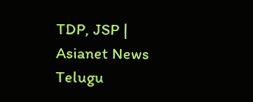TDP, JSP | Asianet News Telugu